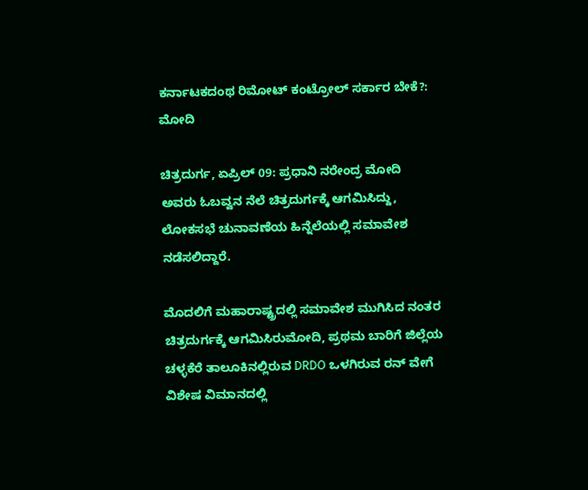ಕರ್ನಾಟಕದಂಥ ರಿಮೋಟ್ ಕಂಟ್ರೋಲ್ ಸರ್ಕಾರ ಬೇಕೆ?: ಮೋದಿ

ಚಿತ್ರದುರ್ಗ, ಏಪ್ರಿಲ್ 09: ಪ್ರಧಾನಿ ನರೇಂದ್ರ ಮೋದಿ ಅವರು ಓಬವ್ವನ ನೆಲೆ ಚಿತ್ರದುರ್ಗಕ್ಕೆ ಆಗಮಿಸಿದ್ದು, ಲೋಕಸಭೆ ಚುನಾವಣೆಯ ಹಿನ್ನೆಲೆಯಲ್ಲಿ ಸಮಾವೇಶ ನಡೆಸಲಿದ್ದಾರೆ.

ಮೊದಲಿಗೆ ಮಹಾರಾಷ್ಟ್ರದಲ್ಲಿ ಸಮಾವೇಶ ಮುಗಿಸಿದ ನಂತರ ಚಿತ್ರದುರ್ಗಕ್ಕೆ ಆಗಮಿಸಿರುಮೋದಿ, ಪ್ರಥಮ ಬಾರಿಗೆ ಜಿಲ್ಲೆಯ ಚಳ್ಳಕೆರೆ ತಾಲೂಕಿನಲ್ಲಿರುವ DRDO ಒಳಗಿರುವ ರನ್ ವೇಗೆ ವಿಶೇಷ ವಿಮಾನದಲ್ಲಿ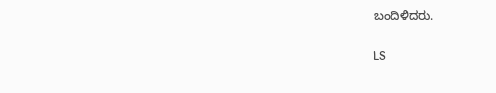ಬಂದಿಳಿದರು.

LS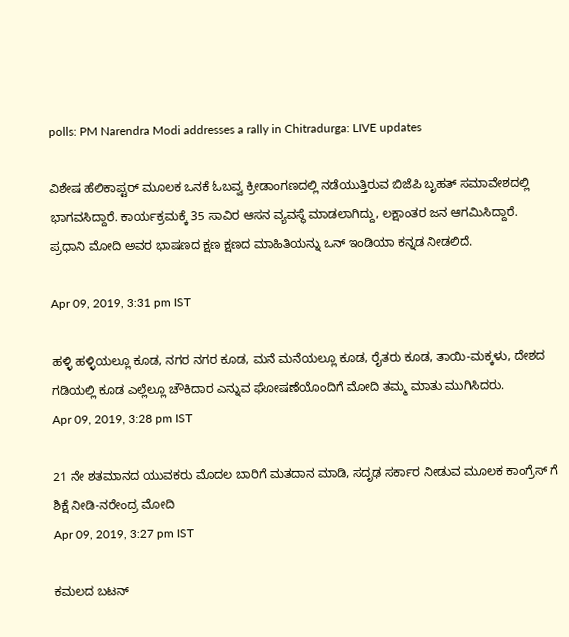polls: PM Narendra Modi addresses a rally in Chitradurga: LIVE updates

ವಿಶೇಷ ಹೆಲಿಕಾಪ್ಟರ್ ಮೂಲಕ ಒನಕೆ ಓಬವ್ವ ಕ್ರೀಡಾಂಗಣದಲ್ಲಿ ನಡೆಯುತ್ತಿರುವ ಬಿಜೆಪಿ ಬೃಹತ್ ಸಮಾವೇಶದಲ್ಲಿ ಭಾಗವಸಿದ್ದಾರೆ. ಕಾರ್ಯಕ್ರಮಕ್ಕೆ 35 ಸಾವಿರ ಆಸನ ವ್ಯವಸ್ಥೆ ಮಾಡಲಾಗಿದ್ದು, ಲಕ್ಷಾಂತರ ಜನ ಆಗಮಿಸಿದ್ದಾರೆ. ಪ್ರಧಾನಿ ಮೋದಿ ಅವರ ಭಾಷಣದ ಕ್ಷಣ ಕ್ಷಣದ ಮಾಹಿತಿಯನ್ನು ಒನ್ ಇಂಡಿಯಾ ಕನ್ನಡ ನೀಡಲಿದೆ.

Apr 09, 2019, 3:31 pm IST

ಹಳ್ಳಿ ಹಳ್ಳಿಯಲ್ಲೂ ಕೂಡ, ನಗರ ನಗರ ಕೂಡ, ಮನೆ ಮನೆಯಲ್ಲೂ ಕೂಡ, ರೈತರು ಕೂಡ, ತಾಯಿ-ಮಕ್ಕಳು, ದೇಶದ ಗಡಿಯಲ್ಲಿ ಕೂಡ ಎಲ್ಲೆಲ್ಲೂ ಚೌಕಿದಾರ ಎನ್ನುವ ಘೋಷಣೆಯೊಂದಿಗೆ ಮೋದಿ ತಮ್ಮ ಮಾತು ಮುಗಿಸಿದರು.
Apr 09, 2019, 3:28 pm IST

21 ನೇ ಶತಮಾನದ ಯುವಕರು ಮೊದಲ ಬಾರಿಗೆ ಮತದಾನ ಮಾಡಿ, ಸದೃಢ ಸರ್ಕಾರ ನೀಡುವ ಮೂಲಕ ಕಾಂಗ್ರೆಸ್ ಗೆ ಶಿಕ್ಷೆ ನೀಡಿ-ನರೇಂದ್ರ ಮೋದಿ
Apr 09, 2019, 3:27 pm IST

ಕಮಲದ ಬಟನ್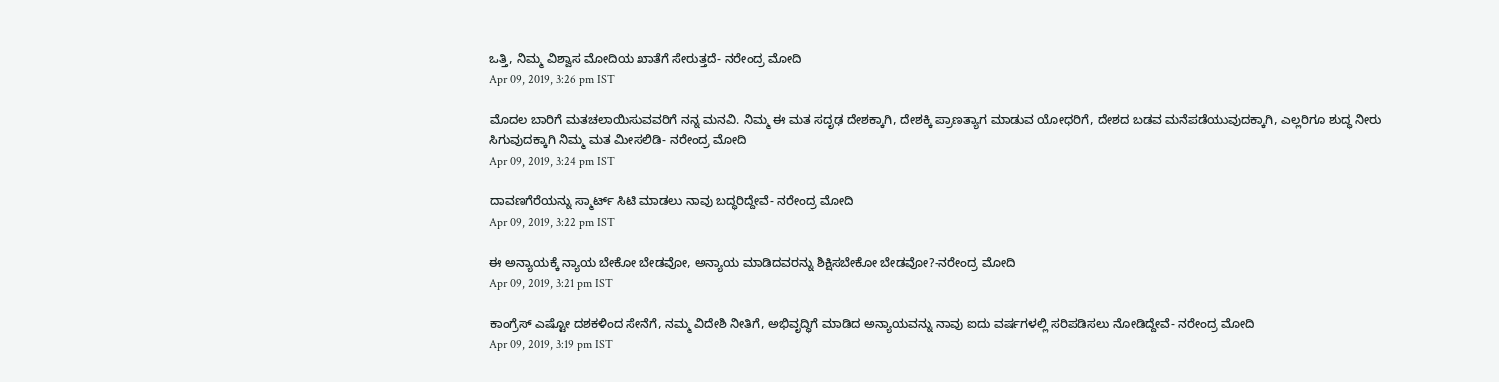ಒತ್ತಿ, ನಿಮ್ಮ ವಿಶ್ವಾಸ ಮೋದಿಯ ಖಾತೆಗೆ ಸೇರುತ್ತದೆ- ನರೇಂದ್ರ ಮೋದಿ
Apr 09, 2019, 3:26 pm IST

ಮೊದಲ ಬಾರಿಗೆ ಮತಚಲಾಯಿಸುವವರಿಗೆ ನನ್ನ ಮನವಿ. ನಿಮ್ಮ ಈ ಮತ ಸದೃಢ ದೇಶಕ್ಕಾಗಿ, ದೇಶಕ್ಕಿ ಪ್ರಾಣತ್ಯಾಗ ಮಾಡುವ ಯೋಧರಿಗೆ, ದೇಶದ ಬಡವ ಮನೆಪಡೆಯುವುದಕ್ಕಾಗಿ, ಎಲ್ಲರಿಗೂ ಶುದ್ಧ ನೀರು ಸಿಗುವುದಕ್ಕಾಗಿ ನಿಮ್ಮ ಮತ ಮೀಸಲಿಡಿ- ನರೇಂದ್ರ ಮೋದಿ
Apr 09, 2019, 3:24 pm IST

ದಾವಣಗೆರೆಯನ್ನು ಸ್ಮಾರ್ಟ್ ಸಿಟಿ ಮಾಡಲು ನಾವು ಬದ್ಧರಿದ್ದೇವೆ- ನರೇಂದ್ರ ಮೋದಿ
Apr 09, 2019, 3:22 pm IST

ಈ ಅನ್ಯಾಯಕ್ಕೆ ನ್ಯಾಯ ಬೇಕೋ ಬೇಡವೋ, ಅನ್ಯಾಯ ಮಾಡಿದವರನ್ನು ಶಿಕ್ಷಿಸಬೇಕೋ ಬೇಡವೋ?-ನರೇಂದ್ರ ಮೋದಿ
Apr 09, 2019, 3:21 pm IST

ಕಾಂಗ್ರೆಸ್ ಎಷ್ಟೋ ದಶಕಳಿಂದ ಸೇನೆಗೆ, ನಮ್ಮ ವಿದೇಶಿ ನೀತಿಗೆ, ಅಭಿವೃದ್ಧಿಗೆ ಮಾಡಿದ ಅನ್ಯಾಯವನ್ನು ನಾವು ಐದು ವರ್ಷಗಳಲ್ಲಿ ಸರಿಪಡಿಸಲು ನೋಡಿದ್ದೇವೆ- ನರೇಂದ್ರ ಮೋದಿ
Apr 09, 2019, 3:19 pm IST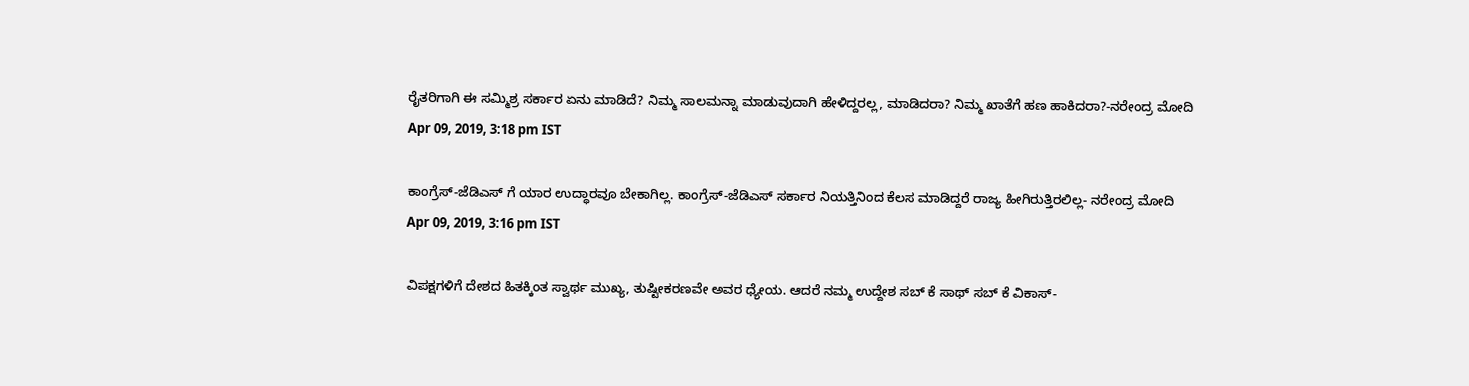ರೈತರಿಗಾಗಿ ಈ ಸಮ್ಮಿಶ್ರ ಸರ್ಕಾರ ಏನು ಮಾಡಿದೆ? ನಿಮ್ಮ ಸಾಲಮನ್ನಾ ಮಾಡುವುದಾಗಿ ಹೇಳಿದ್ದರಲ್ಲ, ಮಾಡಿದರಾ? ನಿಮ್ಮ ಖಾತೆಗೆ ಹಣ ಹಾಕಿದರಾ?-ನರೇಂದ್ರ ಮೋದಿ
Apr 09, 2019, 3:18 pm IST

ಕಾಂಗ್ರೆಸ್-ಜೆಡಿಎಸ್ ಗೆ ಯಾರ ಉದ್ಧಾರವೂ ಬೇಕಾಗಿಲ್ಲ. ಕಾಂಗ್ರೆಸ್-ಜೆಡಿಎಸ್ ಸರ್ಕಾರ ನಿಯತ್ತಿನಿಂದ ಕೆಲಸ ಮಾಡಿದ್ದರೆ ರಾಜ್ಯ ಹೀಗಿರುತ್ತಿರಲಿಲ್ಲ- ನರೇಂದ್ರ ಮೋದಿ
Apr 09, 2019, 3:16 pm IST

ವಿಪಕ್ಷಗಳಿಗೆ ದೇಶದ ಹಿತಕ್ಕಿಂತ ಸ್ವಾರ್ಥ ಮುಖ್ಯ, ತುಷ್ಟೀಕರಣವೇ ಅವರ ಧ್ಯೇಯ. ಆದರೆ ನಮ್ಮ ಉದ್ದೇಶ ಸಬ್ ಕೆ ಸಾಥ್ ಸಬ್ ಕೆ ವಿಕಾಸ್-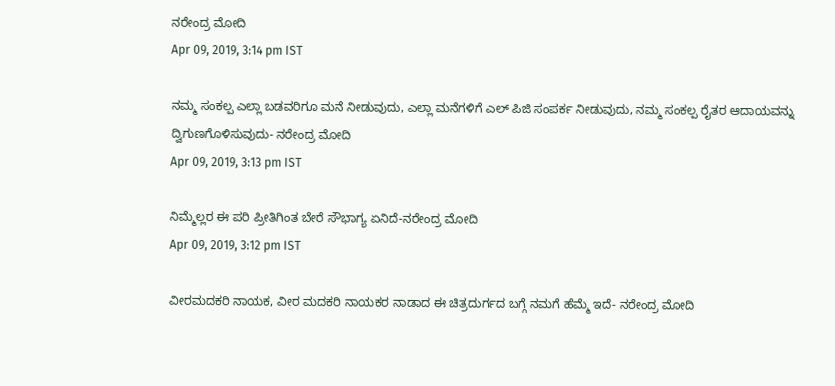ನರೇಂದ್ರ ಮೋದಿ
Apr 09, 2019, 3:14 pm IST

ನಮ್ಮ ಸಂಕಲ್ಪ ಎಲ್ಲಾ ಬಡವರಿಗೂ ಮನೆ ನೀಡುವುದು, ಎಲ್ಲಾ ಮನೆಗಳಿಗೆ ಎಲ್ ಪಿಜಿ ಸಂಪರ್ಕ ನೀಡುವುದು, ನಮ್ಮ ಸಂಕಲ್ಪ ರೈತರ ಆದಾಯವನ್ನು ದ್ವಿಗುಣಗೊಳಿಸುವುದು- ನರೇಂದ್ರ ಮೋದಿ
Apr 09, 2019, 3:13 pm IST

ನಿಮ್ಮೆಲ್ಲರ ಈ ಪರಿ ಪ್ರೀತಿಗಿಂತ ಬೇರೆ ಸೌಭಾಗ್ಯ ಏನಿದೆ-ನರೇಂದ್ರ ಮೋದಿ
Apr 09, 2019, 3:12 pm IST

ವೀರಮದಕರಿ ನಾಯಕ, ವೀರ ಮದಕರಿ ನಾಯಕರ ನಾಡಾದ ಈ ಚಿತ್ರದುರ್ಗದ ಬಗ್ಗೆ ನಮಗೆ ಹೆಮ್ಮೆ ಇದೆ- ನರೇಂದ್ರ ಮೋದಿ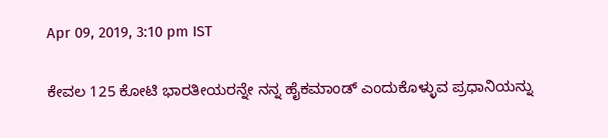Apr 09, 2019, 3:10 pm IST

ಕೇವಲ 125 ಕೋಟಿ ಭಾರತೀಯರನ್ನೇ ನನ್ನ ಹೈಕಮಾಂಡ್ ಎಂದುಕೊಳ್ಳುವ ಪ್ರಧಾನಿಯನ್ನು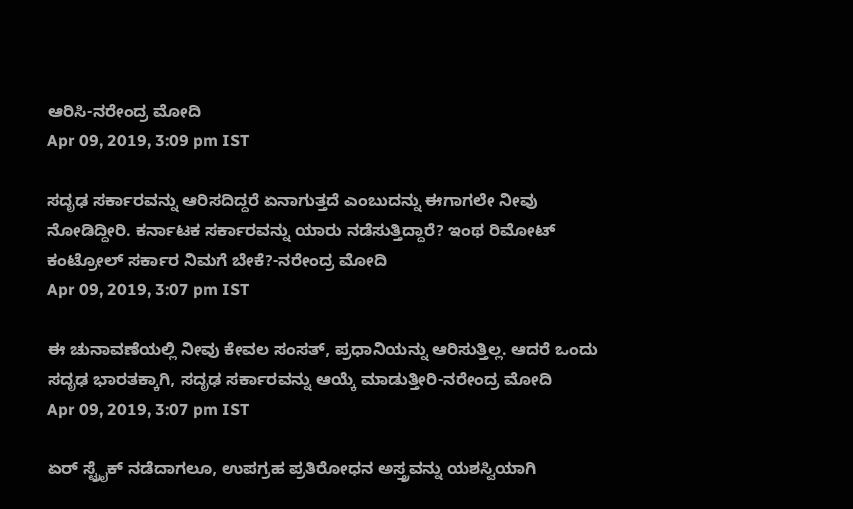ಆರಿಸಿ-ನರೇಂದ್ರ ಮೋದಿ
Apr 09, 2019, 3:09 pm IST

ಸದೃಢ ಸರ್ಕಾರವನ್ನು ಆರಿಸದಿದ್ದರೆ ಏನಾಗುತ್ತದೆ ಎಂಬುದನ್ನು ಈಗಾಗಲೇ ನೀವು ನೋಡಿದ್ದೀರಿ. ಕರ್ನಾಟಕ ಸರ್ಕಾರವನ್ನು ಯಾರು ನಡೆಸುತ್ತಿದ್ದಾರೆ? ಇಂಥ ರಿಮೋಟ್ ಕಂಟ್ರೋಲ್ ಸರ್ಕಾರ ನಿಮಗೆ ಬೇಕೆ?-ನರೇಂದ್ರ ಮೋದಿ
Apr 09, 2019, 3:07 pm IST

ಈ ಚುನಾವಣೆಯಲ್ಲಿ ನೀವು ಕೇವಲ ಸಂಸತ್, ಪ್ರಧಾನಿಯನ್ನು ಆರಿಸುತ್ತಿಲ್ಲ. ಆದರೆ ಒಂದು ಸದೃಢ ಭಾರತಕ್ಕಾಗಿ, ಸದೃಢ ಸರ್ಕಾರವನ್ನು ಆಯ್ಕೆ ಮಾಡುತ್ತೀರಿ-ನರೇಂದ್ರ ಮೋದಿ
Apr 09, 2019, 3:07 pm IST

ಏರ್ ಸ್ಟ್ರೈಕ್ ನಡೆದಾಗಲೂ, ಉಪಗ್ರಹ ಪ್ರತಿರೋಧನ ಅಸ್ತ್ರವನ್ನು ಯಶಸ್ವಿಯಾಗಿ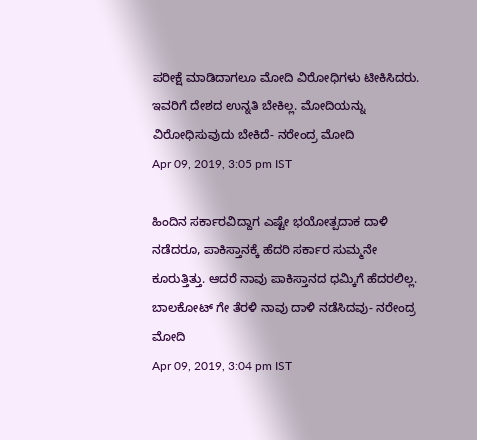ಪರೀಕ್ಷೆ ಮಾಡಿದಾಗಲೂ ಮೋದಿ ವಿರೋಧಿಗಳು ಟೀಕಿಸಿದರು. ಇವರಿಗೆ ದೇಶದ ಉನ್ನತಿ ಬೇಕಿಲ್ಲ. ಮೋದಿಯನ್ನು ವಿರೋಧಿಸುವುದು ಬೇಕಿದೆ- ನರೇಂದ್ರ ಮೋದಿ
Apr 09, 2019, 3:05 pm IST

ಹಿಂದಿನ ಸರ್ಕಾರವಿದ್ದಾಗ ಎಷ್ಟೇ ಭಯೋತ್ಪದಾಕ ದಾಳಿ ನಡೆದರೂ, ಪಾಕಿಸ್ತಾನಕ್ಕೆ ಹೆದರಿ ಸರ್ಕಾರ ಸುಮ್ಮನೇ ಕೂರುತ್ತಿತ್ತು. ಆದರೆ ನಾವು ಪಾಕಿಸ್ತಾನದ ಧಮ್ಕಿಗೆ ಹೆದರಲಿಲ್ಲ. ಬಾಲಕೋಟ್ ಗೇ ತೆರಳಿ ನಾವು ದಾಳಿ ನಡೆಸಿದವು- ನರೇಂದ್ರ ಮೋದಿ
Apr 09, 2019, 3:04 pm IST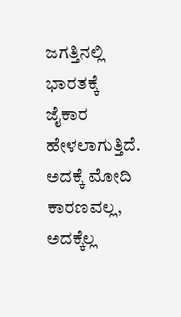ಜಗತ್ತಿನಲ್ಲಿ ಭಾರತಕ್ಕೆ ಜೈಕಾರ ಹೇಳಲಾಗುತ್ತಿದೆ. ಅದಕ್ಕೆ ಮೋದಿ ಕಾರಣವಲ್ಲ, ಅದಕ್ಕೆಲ್ಲ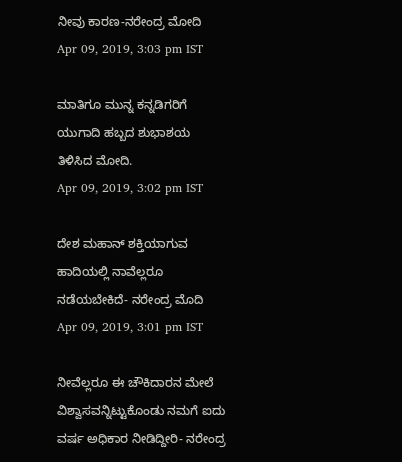ನೀವು ಕಾರಣ-ನರೇಂದ್ರ ಮೋದಿ
Apr 09, 2019, 3:03 pm IST

ಮಾತಿಗೂ ಮುನ್ನ ಕನ್ನಡಿಗರಿಗೆ ಯುಗಾದಿ ಹಬ್ಬದ ಶುಭಾಶಯ ತಿಳಿಸಿದ ಮೋದಿ.
Apr 09, 2019, 3:02 pm IST

ದೇಶ ಮಹಾನ್ ಶಕ್ತಿಯಾಗುವ ಹಾದಿಯಲ್ಲಿ ನಾವೆಲ್ಲರೂ ನಡೆಯಬೇಕಿದೆ- ನರೇಂದ್ರ ಮೊದಿ
Apr 09, 2019, 3:01 pm IST

ನೀವೆಲ್ಲರೂ ಈ ಚೌಕಿದಾರನ ಮೇಲೆ ವಿಶ್ವಾಸವನ್ನಿಟ್ಟುಕೊಂಡು ನಮಗೆ ಐದು ವರ್ಷ ಅಧಿಕಾರ ನೀಡಿದ್ದೀರಿ- ನರೇಂದ್ರ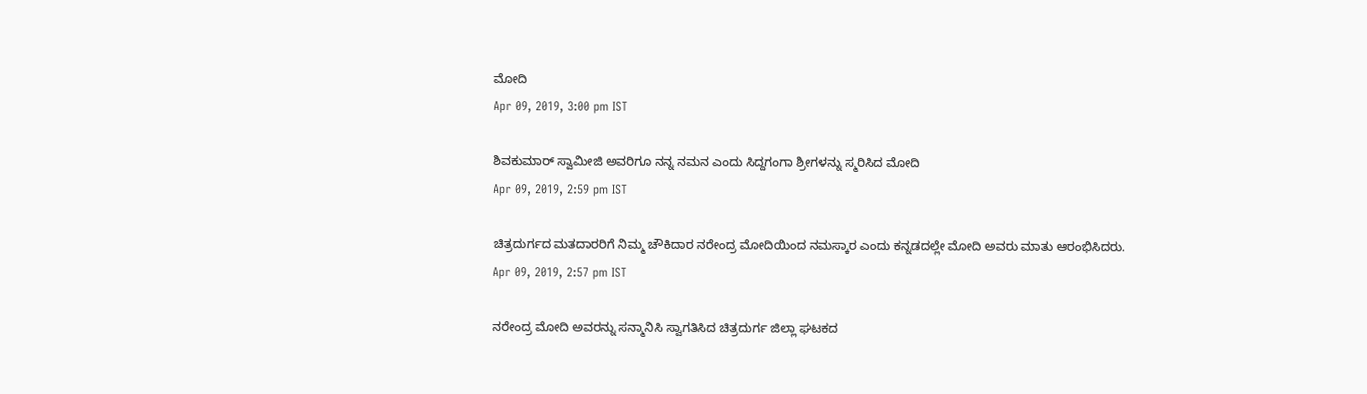ಮೋದಿ
Apr 09, 2019, 3:00 pm IST

ಶಿವಕುಮಾರ್ ಸ್ವಾಮೀಜಿ ಅವರಿಗೂ ನನ್ನ ನಮನ ಎಂದು ಸಿದ್ದಗಂಗಾ ಶ್ರೀಗಳನ್ನು ಸ್ಮರಿಸಿದ ಮೋದಿ
Apr 09, 2019, 2:59 pm IST

ಚಿತ್ರದುರ್ಗದ ಮತದಾರರಿಗೆ ನಿಮ್ಮ ಚೌಕಿದಾರ ನರೇಂದ್ರ ಮೋದಿಯಿಂದ ನಮಸ್ಕಾರ ಎಂದು ಕನ್ನಡದಲ್ಲೇ ಮೋದಿ ಅವರು ಮಾತು ಆರಂಭಿಸಿದರು.
Apr 09, 2019, 2:57 pm IST

ನರೇಂದ್ರ ಮೋದಿ ಅವರನ್ನು ಸನ್ಮಾನಿಸಿ ಸ್ವಾಗತಿಸಿದ ಚಿತ್ರದುರ್ಗ ಜಿಲ್ಲಾ ಘಟಕದ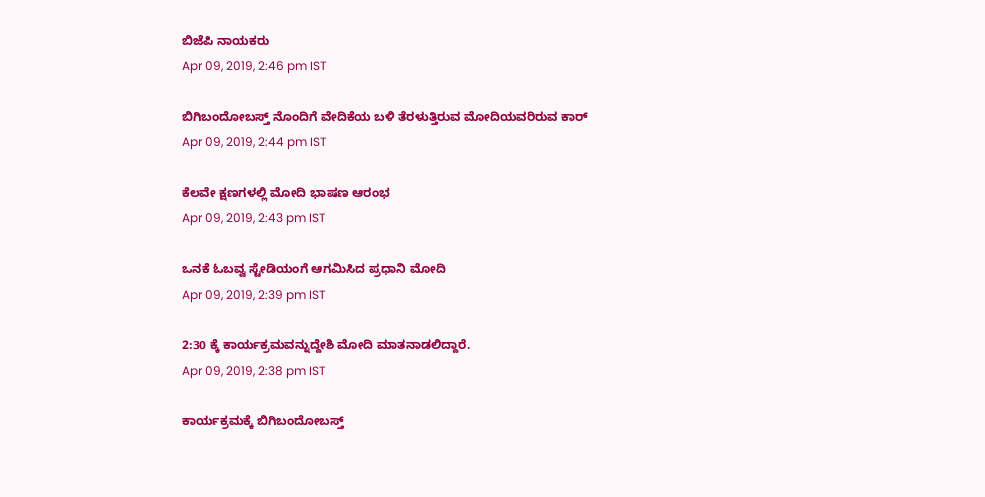ಬಿಜೆಪಿ ನಾಯಕರು
Apr 09, 2019, 2:46 pm IST

ಬಿಗಿಬಂದೋಬಸ್ತ್ ನೊಂದಿಗೆ ವೇದಿಕೆಯ ಬಳಿ ತೆರಳುತ್ತಿರುವ ಮೋದಿಯವರಿರುವ ಕಾರ್
Apr 09, 2019, 2:44 pm IST

ಕೆಲವೇ ಕ್ಷಣಗಳಲ್ಲಿ ಮೋದಿ ಭಾಷಣ ಆರಂಭ
Apr 09, 2019, 2:43 pm IST

ಒನಕೆ ಓಬವ್ವ ಸ್ಟೇಡಿಯಂಗೆ ಆಗಮಿಸಿದ ಪ್ರಧಾನಿ ಮೋದಿ
Apr 09, 2019, 2:39 pm IST

2:30 ಕ್ಕೆ ಕಾರ್ಯಕ್ರಮವನ್ನುದ್ದೇಶಿ ಮೋದಿ ಮಾತನಾಡಲಿದ್ದಾರೆ.
Apr 09, 2019, 2:38 pm IST

ಕಾರ್ಯಕ್ರಮಕ್ಕೆ ಬಿಗಿಬಂದೋಬಸ್ತ್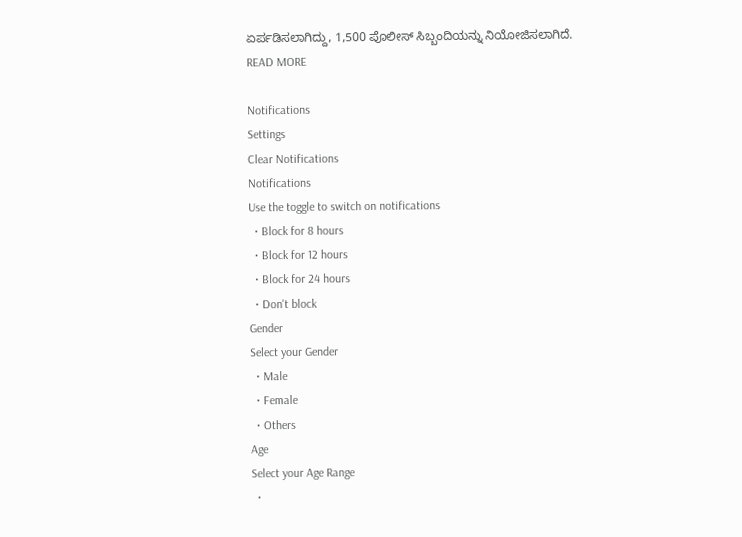ಏರ್ಪಡಿಸಲಾಗಿದ್ದು, 1,500 ಪೊಲೀಸ್ ಸಿಬ್ಬಂದಿಯನ್ನು ನಿಯೋಜಿಸಲಾಗಿದೆ.
READ MORE

Notifications
Settings
Clear Notifications
Notifications
Use the toggle to switch on notifications
  • Block for 8 hours
  • Block for 12 hours
  • Block for 24 hours
  • Don't block
Gender
Select your Gender
  • Male
  • Female
  • Others
Age
Select your Age Range
  •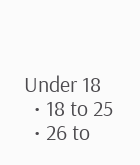Under 18
  • 18 to 25
  • 26 to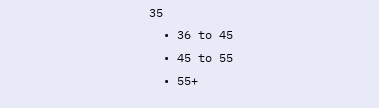35
  • 36 to 45
  • 45 to 55
  • 55+